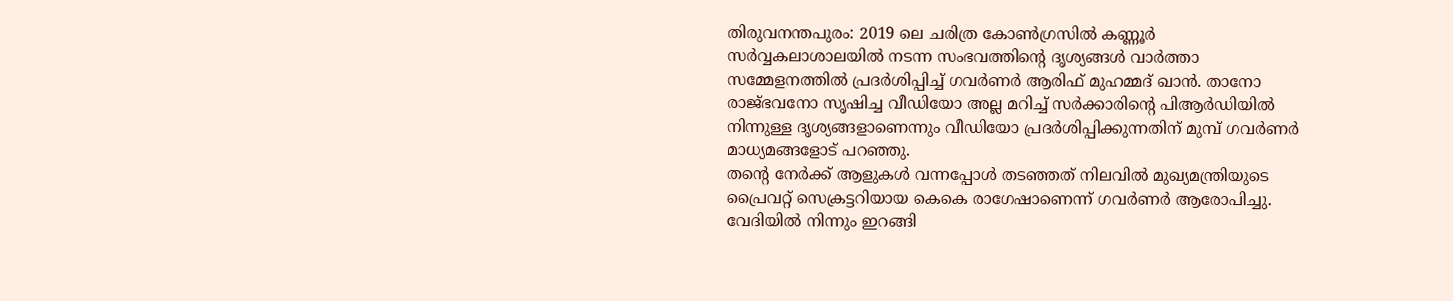തിരുവനന്തപുരം: 2019 ലെ ചരിത്ര കോൺഗ്രസിൽ കണ്ണൂർ സർവ്വകലാശാലയിൽ നടന്ന സംഭവത്തിന്റെ ദൃശ്യങ്ങൾ വാർത്താ സമ്മേളനത്തിൽ പ്രദർശിപ്പിച്ച് ഗവർണർ ആരിഫ് മുഹമ്മദ് ഖാൻ. താനോ രാജ്ഭവനോ സൃഷിച്ച വീഡിയോ അല്ല മറിച്ച് സർക്കാരിന്റെ പിആർഡിയിൽ നിന്നുള്ള ദൃശ്യങ്ങളാണെന്നും വീഡിയോ പ്രദർശിപ്പിക്കുന്നതിന് മുമ്പ് ഗവർണർ മാധ്യമങ്ങളോട് പറഞ്ഞു.
തന്റെ നേർക്ക് ആളുകൾ വന്നപ്പോൾ തടഞ്ഞത് നിലവിൽ മുഖ്യമന്ത്രിയുടെ പ്രൈവറ്റ് സെക്രട്ടറിയായ കെകെ രാഗേഷാണെന്ന് ഗവർണർ ആരോപിച്ചു. വേദിയിൽ നിന്നും ഇറങ്ങി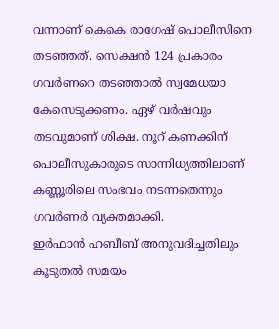വന്നാണ് കെകെ രാഗേഷ് പൊലീസിനെ തടഞ്ഞത്. സെക്ഷൻ 124 പ്രകാരം ഗവർണറെ തടഞ്ഞാൽ സ്വമേധയാ കേസെടുക്കണം. ഏഴ് വർഷവും തടവുമാണ് ശിക്ഷ. നൂറ് കണക്കിന് പൊലീസുകാരുടെ സാന്നിധ്യത്തിലാണ് കണ്ണൂരിലെ സംഭവം നടന്നതെന്നും ഗവർണർ വ്യക്തമാക്കി.
ഇർഫാൻ ഹബീബ് അനുവദിച്ചതിലും കൂടുതൽ സമയം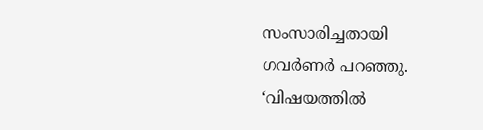സംസാരിച്ചതായി ഗവർണർ പറഞ്ഞു. ‘വിഷയത്തിൽ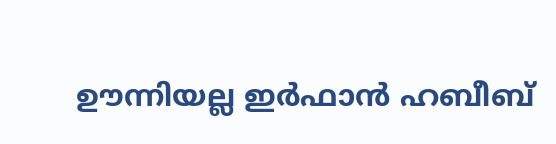ഊന്നിയല്ല ഇർഫാൻ ഹബീബ്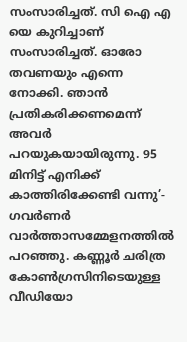സംസാരിച്ചത്. സി ഐ എ യെ കുറിച്ചാണ് സംസാരിച്ചത്. ഓരോ തവണയും എന്നെ നോക്കി. ഞാൻ പ്രതികരിക്കണമെന്ന് അവർ പറയുകയായിരുന്നു. 95 മിനിട്ട് എനിക്ക് കാത്തിരിക്കേണ്ടി വന്നു’- ഗവർണർ വാർത്താസമ്മേളനത്തിൽ പറഞ്ഞു. കണ്ണൂർ ചരിത്ര കോൺഗ്രസിനിടെയുള്ള വീഡിയോ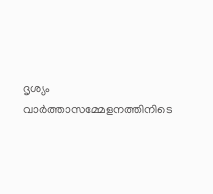ദൃശ്യം വാർത്താസമ്മേളനത്തിനിടെ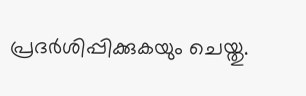പ്രദർശിപ്പിക്കുകയും ചെയ്തു.